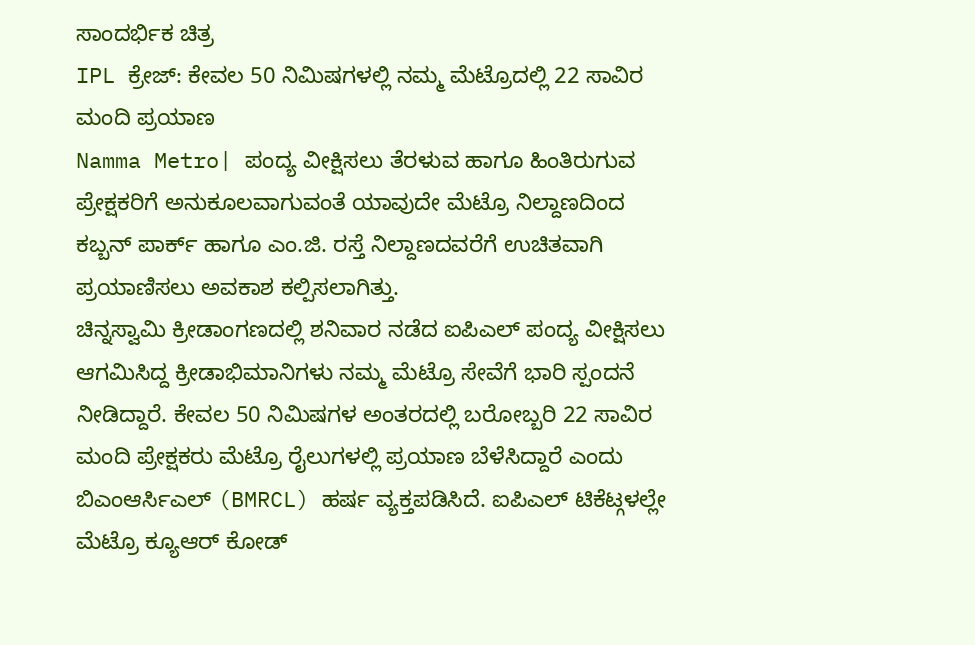ಸಾಂದರ್ಭಿಕ ಚಿತ್ರ
IPL ಕ್ರೇಜ್: ಕೇವಲ 50 ನಿಮಿಷಗಳಲ್ಲಿ ನಮ್ಮ ಮೆಟ್ರೊದಲ್ಲಿ 22 ಸಾವಿರ ಮಂದಿ ಪ್ರಯಾಣ
Namma Metro| ಪಂದ್ಯ ವೀಕ್ಷಿಸಲು ತೆರಳುವ ಹಾಗೂ ಹಿಂತಿರುಗುವ ಪ್ರೇಕ್ಷಕರಿಗೆ ಅನುಕೂಲವಾಗುವಂತೆ ಯಾವುದೇ ಮೆಟ್ರೊ ನಿಲ್ದಾಣದಿಂದ ಕಬ್ಬನ್ ಪಾರ್ಕ್ ಹಾಗೂ ಎಂ.ಜಿ. ರಸ್ತೆ ನಿಲ್ದಾಣದವರೆಗೆ ಉಚಿತವಾಗಿ ಪ್ರಯಾಣಿಸಲು ಅವಕಾಶ ಕಲ್ಪಿಸಲಾಗಿತ್ತು.
ಚಿನ್ನಸ್ವಾಮಿ ಕ್ರೀಡಾಂಗಣದಲ್ಲಿ ಶನಿವಾರ ನಡೆದ ಐಪಿಎಲ್ ಪಂದ್ಯ ವೀಕ್ಷಿಸಲು ಆಗಮಿಸಿದ್ದ ಕ್ರೀಡಾಭಿಮಾನಿಗಳು ನಮ್ಮ ಮೆಟ್ರೊ ಸೇವೆಗೆ ಭಾರಿ ಸ್ಪಂದನೆ ನೀಡಿದ್ದಾರೆ. ಕೇವಲ 50 ನಿಮಿಷಗಳ ಅಂತರದಲ್ಲಿ ಬರೋಬ್ಬರಿ 22 ಸಾವಿರ ಮಂದಿ ಪ್ರೇಕ್ಷಕರು ಮೆಟ್ರೊ ರೈಲುಗಳಲ್ಲಿ ಪ್ರಯಾಣ ಬೆಳೆಸಿದ್ದಾರೆ ಎಂದು ಬಿಎಂಆರ್ಸಿಎಲ್ (BMRCL) ಹರ್ಷ ವ್ಯಕ್ತಪಡಿಸಿದೆ. ಐಪಿಎಲ್ ಟಿಕೆಟ್ಗಳಲ್ಲೇ ಮೆಟ್ರೊ ಕ್ಯೂಆರ್ ಕೋಡ್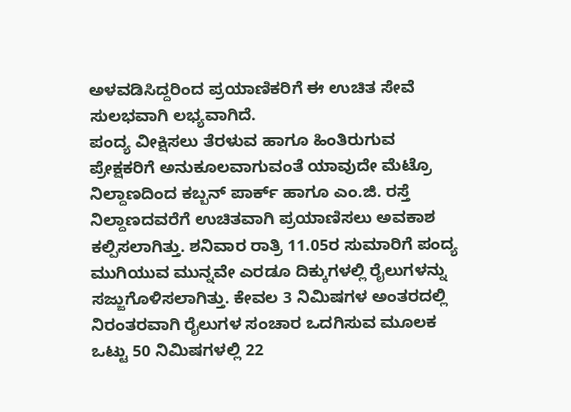ಅಳವಡಿಸಿದ್ದರಿಂದ ಪ್ರಯಾಣಿಕರಿಗೆ ಈ ಉಚಿತ ಸೇವೆ ಸುಲಭವಾಗಿ ಲಭ್ಯವಾಗಿದೆ.
ಪಂದ್ಯ ವೀಕ್ಷಿಸಲು ತೆರಳುವ ಹಾಗೂ ಹಿಂತಿರುಗುವ ಪ್ರೇಕ್ಷಕರಿಗೆ ಅನುಕೂಲವಾಗುವಂತೆ ಯಾವುದೇ ಮೆಟ್ರೊ ನಿಲ್ದಾಣದಿಂದ ಕಬ್ಬನ್ ಪಾರ್ಕ್ ಹಾಗೂ ಎಂ.ಜಿ. ರಸ್ತೆ ನಿಲ್ದಾಣದವರೆಗೆ ಉಚಿತವಾಗಿ ಪ್ರಯಾಣಿಸಲು ಅವಕಾಶ ಕಲ್ಪಿಸಲಾಗಿತ್ತು. ಶನಿವಾರ ರಾತ್ರಿ 11.05ರ ಸುಮಾರಿಗೆ ಪಂದ್ಯ ಮುಗಿಯುವ ಮುನ್ನವೇ ಎರಡೂ ದಿಕ್ಕುಗಳಲ್ಲಿ ರೈಲುಗಳನ್ನು ಸಜ್ಜುಗೊಳಿಸಲಾಗಿತ್ತು. ಕೇವಲ 3 ನಿಮಿಷಗಳ ಅಂತರದಲ್ಲಿ ನಿರಂತರವಾಗಿ ರೈಲುಗಳ ಸಂಚಾರ ಒದಗಿಸುವ ಮೂಲಕ ಒಟ್ಟು 50 ನಿಮಿಷಗಳಲ್ಲಿ 22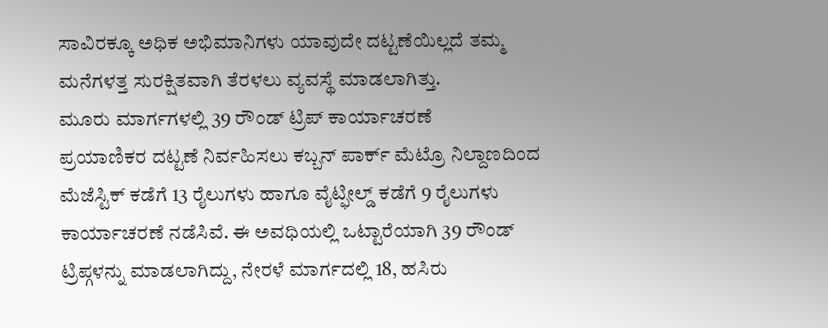ಸಾವಿರಕ್ಕೂ ಅಧಿಕ ಅಭಿಮಾನಿಗಳು ಯಾವುದೇ ದಟ್ಟಣೆಯಿಲ್ಲದೆ ತಮ್ಮ ಮನೆಗಳತ್ತ ಸುರಕ್ಷಿತವಾಗಿ ತೆರಳಲು ವ್ಯವಸ್ಥೆ ಮಾಡಲಾಗಿತ್ತು.
ಮೂರು ಮಾರ್ಗಗಳಲ್ಲಿ 39 ರೌಂಡ್ ಟ್ರಿಪ್ ಕಾರ್ಯಾಚರಣೆ
ಪ್ರಯಾಣಿಕರ ದಟ್ಟಣೆ ನಿರ್ವಹಿಸಲು ಕಬ್ಬನ್ ಪಾರ್ಕ್ ಮೆಟ್ರೊ ನಿಲ್ದಾಣದಿಂದ ಮೆಜೆಸ್ಟಿಕ್ ಕಡೆಗೆ 13 ರೈಲುಗಳು ಹಾಗೂ ವೈಟ್ಫೀಲ್ಡ್ ಕಡೆಗೆ 9 ರೈಲುಗಳು ಕಾರ್ಯಾಚರಣೆ ನಡೆಸಿವೆ. ಈ ಅವಧಿಯಲ್ಲಿ ಒಟ್ಟಾರೆಯಾಗಿ 39 ರೌಂಡ್ ಟ್ರಿಪ್ಗಳನ್ನು ಮಾಡಲಾಗಿದ್ದು, ನೇರಳೆ ಮಾರ್ಗದಲ್ಲಿ 18, ಹಸಿರು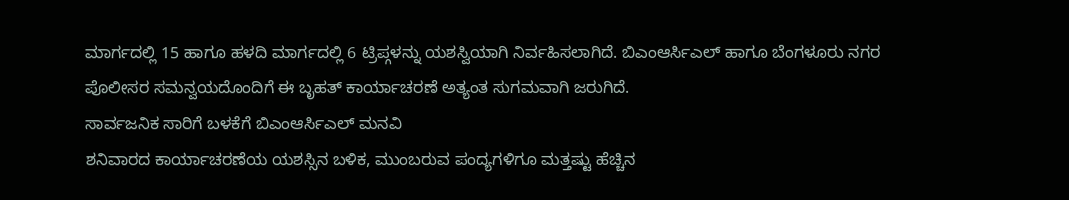ಮಾರ್ಗದಲ್ಲಿ 15 ಹಾಗೂ ಹಳದಿ ಮಾರ್ಗದಲ್ಲಿ 6 ಟ್ರಿಪ್ಗಳನ್ನು ಯಶಸ್ವಿಯಾಗಿ ನಿರ್ವಹಿಸಲಾಗಿದೆ. ಬಿಎಂಆರ್ಸಿಎಲ್ ಹಾಗೂ ಬೆಂಗಳೂರು ನಗರ ಪೊಲೀಸರ ಸಮನ್ವಯದೊಂದಿಗೆ ಈ ಬೃಹತ್ ಕಾರ್ಯಾಚರಣೆ ಅತ್ಯಂತ ಸುಗಮವಾಗಿ ಜರುಗಿದೆ.
ಸಾರ್ವಜನಿಕ ಸಾರಿಗೆ ಬಳಕೆಗೆ ಬಿಎಂಆರ್ಸಿಎಲ್ ಮನವಿ
ಶನಿವಾರದ ಕಾರ್ಯಾಚರಣೆಯ ಯಶಸ್ಸಿನ ಬಳಿಕ, ಮುಂಬರುವ ಪಂದ್ಯಗಳಿಗೂ ಮತ್ತಷ್ಟು ಹೆಚ್ಚಿನ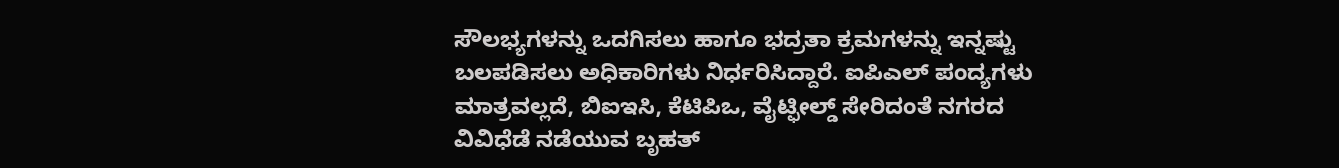ಸೌಲಭ್ಯಗಳನ್ನು ಒದಗಿಸಲು ಹಾಗೂ ಭದ್ರತಾ ಕ್ರಮಗಳನ್ನು ಇನ್ನಷ್ಟು ಬಲಪಡಿಸಲು ಅಧಿಕಾರಿಗಳು ನಿರ್ಧರಿಸಿದ್ದಾರೆ. ಐಪಿಎಲ್ ಪಂದ್ಯಗಳು ಮಾತ್ರವಲ್ಲದೆ, ಬಿಐಇಸಿ, ಕೆಟಿಪಿಒ, ವೈಟ್ಫೀಲ್ಡ್ ಸೇರಿದಂತೆ ನಗರದ ವಿವಿಧೆಡೆ ನಡೆಯುವ ಬೃಹತ್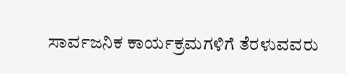ಸಾರ್ವಜನಿಕ ಕಾರ್ಯಕ್ರಮಗಳಿಗೆ ತೆರಳುವವರು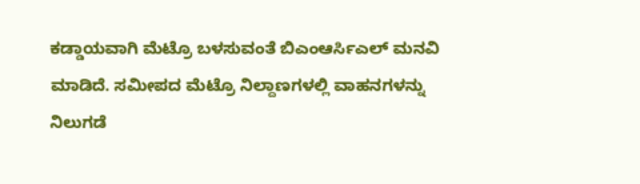ಕಡ್ಡಾಯವಾಗಿ ಮೆಟ್ರೊ ಬಳಸುವಂತೆ ಬಿಎಂಆರ್ಸಿಎಲ್ ಮನವಿ ಮಾಡಿದೆ. ಸಮೀಪದ ಮೆಟ್ರೊ ನಿಲ್ದಾಣಗಳಲ್ಲಿ ವಾಹನಗಳನ್ನು ನಿಲುಗಡೆ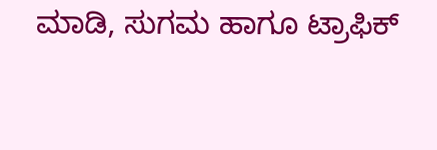ಮಾಡಿ, ಸುಗಮ ಹಾಗೂ ಟ್ರಾಫಿಕ್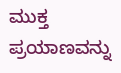ಮುಕ್ತ ಪ್ರಯಾಣವನ್ನು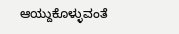ಆಯ್ದುಕೊಳ್ಳುವಂತೆ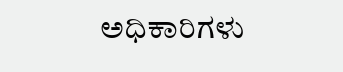ಅಧಿಕಾರಿಗಳು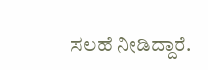ಸಲಹೆ ನೀಡಿದ್ದಾರೆ.